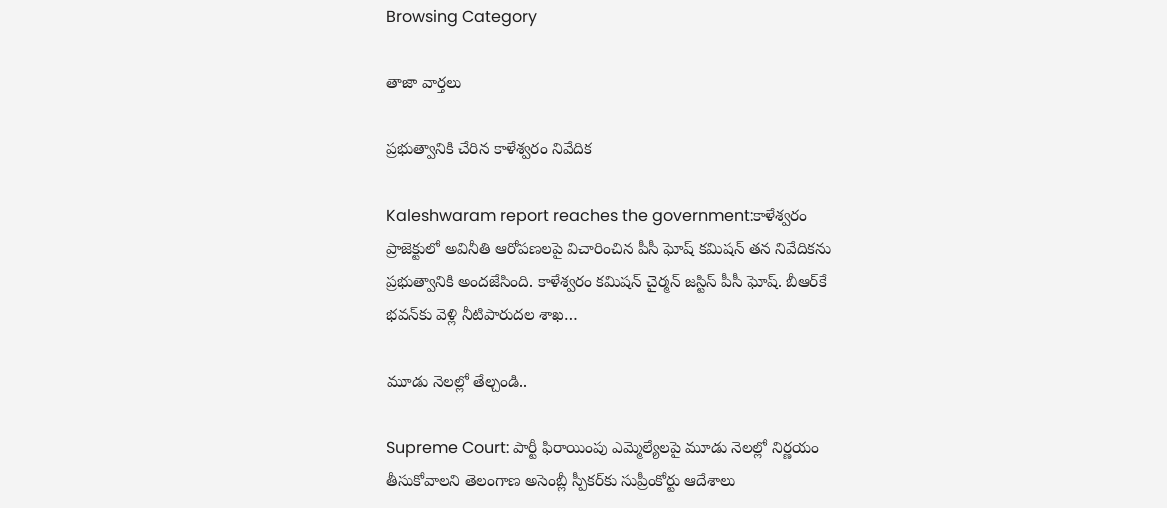Browsing Category

తాజా వార్తలు

ప్ర‌భుత్వానికి చేరిన కాళేశ్వ‌రం నివేదిక

Kaleshwaram report reaches the government:కాళేశ్వరం ప్రాజెక్టులో అవినీతి ఆరోప‌ణ‌ల‌పై విచారించిన పీసీ ఘోష్ కమిషన్ తన నివేదికను ప్రభుత్వానికి అందజేసింది. కాళేశ్వరం కమిషన్ చైర్మన్ జస్టిస్ పీసీ ఘోష్. బీఆర్‌కే భవన్‌కు వెళ్లి నీటిపారుదల శాఖ…

మూడు నెల‌ల్లో తేల్చండి..

Supreme Court: పార్టీ ఫిరాయింపు ఎమ్మెల్యేలపై మూడు నెలల్లో నిర్ణయం తీసుకోవాల‌ని తెలంగాణ అసెంబ్లీ స్పీకర్‌కు సుప్రీంకోర్టు ఆదేశాలు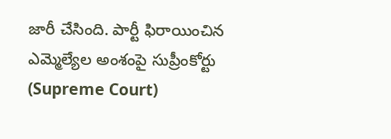జారీ చేసింది. పార్టీ ఫిరాయించిన ఎమ్మెల్యేల అంశంపై సుప్రీంకోర్టు (Supreme Court)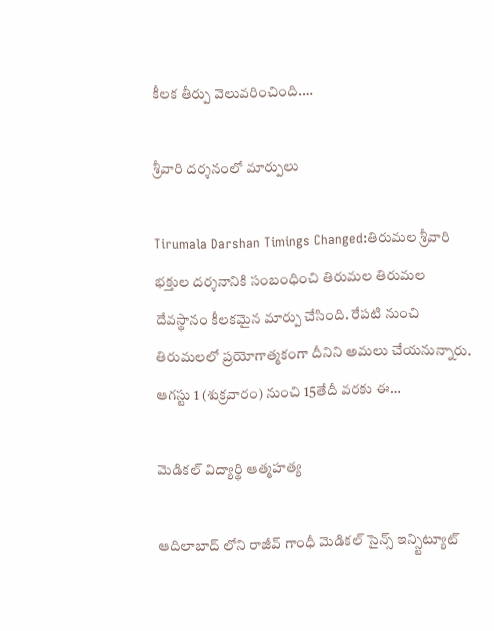కీలక తీర్పు వెలువరించింది.…

శ్రీ‌వారి ద‌ర్శ‌నంలో మార్పులు

Tirumala Darshan Timings Changed:తిరుమల శ్రీవారి భక్తుల ద‌ర్శ‌నానికి సంబంధించి తిరుమ‌ల తిరుమ‌ల దేవ‌స్థానం కీల‌క‌మైన మార్పు చేసింది. రేప‌టి నుంచి తిరుమలలో ప్రయోగాత్మకంగా దీనిని అమ‌లు చేయ‌నున్నారు. ఆగ‌స్టు 1 (శుక్రవారం) నుంచి 15తేదీ వరకు ఈ…

మెడిక‌ల్ విద్యార్థి ఆత్మ‌హ‌త్య‌

ఆదిలాబాద్ లోని రాజీవ్ గాంధీ మెడికల్ సైన్స్ ఇన్స్టిట్యూట్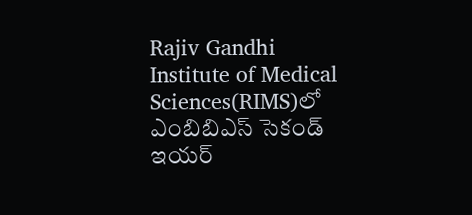Rajiv Gandhi Institute of Medical Sciences(RIMS)లో ఎంబిబిఎస్ సెకండ్ ఇయర్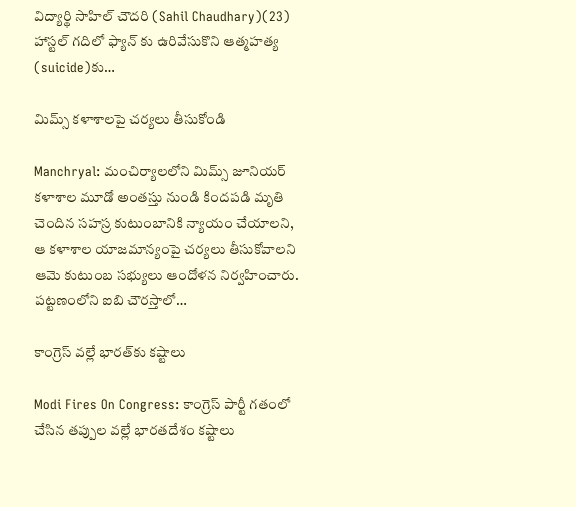విద్యార్థి సాహిల్ చౌదరి (Sahil Chaudhary)(23) హాస్టల్ గదిలో ఫ్యాన్ కు ఉరివేసుకొని ఆత్మహత్య (suicide)కు…

మిమ్స్ క‌ళాశాల‌పై చ‌ర్య‌లు తీసుకోండి

Manchryal: మంచిర్యాలలోని మిమ్స్ జూనియర్ కళాశాల మూడో అంతస్తు నుండి కిందపడి మృతి చెందిన సహస్ర కుటుంబానికి న్యాయం చేయాల‌ని, ఆ క‌ళాశాల యాజ‌మాన్యంపై చ‌ర్య‌లు తీసుకోవాల‌ని ఆమె కుటుంబ సభ్యులు ఆందోళ‌న నిర్వ‌హించారు. ప‌ట్ట‌ణంలోని ఐబి చౌరస్తాలో…

కాంగ్రెస్ వ‌ల్లే భార‌త్‌కు క‌ష్టాలు

Modi Fires On Congress: కాంగ్రెస్ పార్టీ గ‌తంలో చేసిన త‌ప్పుల వ‌ల్లే భార‌త‌దేశం క‌ష్టాలు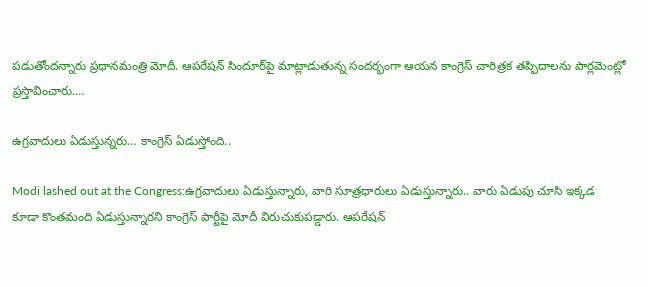ప‌డుతోంద‌న్నారు ప్ర‌ధాన‌మంత్రి మోదీ. ఆప‌రేష‌న్ సిందూర్‌పై మాట్లాడుతున్న సంద‌ర్భంగా ఆయ‌న కాంగ్రెస్ చారిత్రక తప్పిదాలను పార్లమెంట్లో ప్రస్తావించారు.…

ఉగ్ర‌వాదులు ఏడుస్తున్న‌రు… కాంగ్రెస్ ఏడుస్తోంది..

Modi lashed out at the Congress:ఉగ్రవాదులు ఏడుస్తున్నారు, వారి సూత్రధారులు ఏడుస్తున్నారు.. వారు ఏడుపు చూసి ఇక్కడ కూడా కొంతమంది ఏడుస్తున్నారని కాంగ్రెస్ పార్టీపై మోదీ విరుచుకుప‌డ్డారు. ఆప‌రేష‌న్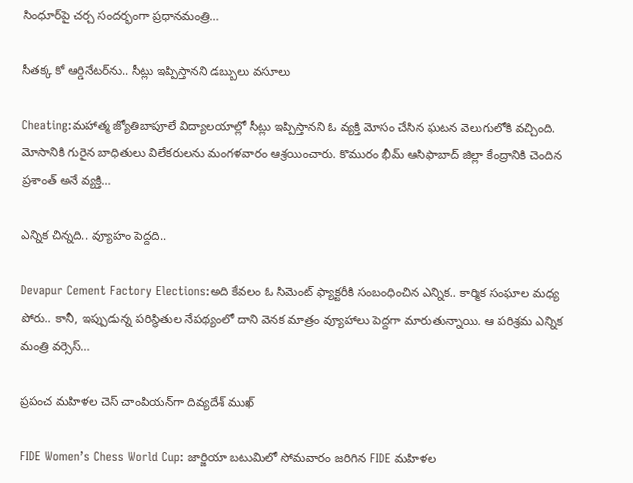సింధూర్‌పై చ‌ర్చ సంద‌ర్భంగా ప్ర‌ధాన‌మంత్రి…

సీత‌క్క కో ఆర్డినేట‌ర్‌ను.. సీట్లు ఇప్పిస్తాన‌ని డ‌బ్బులు వ‌సూలు

Cheating:మహాత్మ జ్యోతిబాపూలే విద్యాలయాల్లో సీట్లు ఇప్పిస్తానని ఓ వ్య‌క్తి మోసం చేసిన ఘటన వెలుగులోకి వచ్చింది. మోసానికి గురైన బాధితులు విలేక‌రుల‌ను మంగళవారం ఆశ్రయించారు. కొమురం భీమ్ ఆసిఫాబాద్ జిల్లా కేంద్రానికి చెందిన ప్రశాంత్ అనే వ్యక్తి…

ఎన్నిక చిన్న‌ది.. వ్యూహం పెద్ద‌ది..

Devapur Cement Factory Elections:అది కేవ‌లం ఓ సిమెంట్ ఫ్యాక్ట‌రీకి సంబంధించిన ఎన్నిక‌.. కార్మిక సంఘాల మ‌ధ్య పోరు.. కానీ, ఇప్పుడున్న ప‌రిస్థితుల నేప‌థ్యంలో దాని వెన‌క మాత్రం వ్యూహాలు పెద్ద‌గా మారుతున్నాయి. ఆ ప‌రిశ్ర‌మ ఎన్నిక మంత్రి వ‌ర్సెస్…

ప్ర‌పంచ మ‌హిళ‌ల చెస్ చాంపియ‌న్‌గా దివ్య‌దేశ్ ముఖ్‌

FIDE Women’s Chess World Cup: జార్జియా బటుమిలో సోమవారం జరిగిన FIDE మహిళల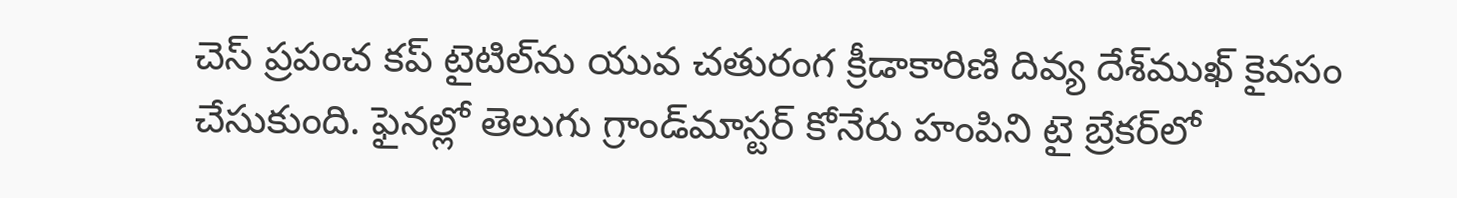చెస్ ప్రపంచ కప్ టైటిల్‌ను యువ చతురంగ క్రీడాకారిణి దివ్య దేశ్‌ముఖ్‌ కైవసం చేసుకుంది. ఫైనల్లో తెలుగు గ్రాండ్‌మాస్టర్ కోనేరు హంపిని టై బ్రేకర్‌లో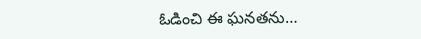ఓడించి ఈ ఘనతను…